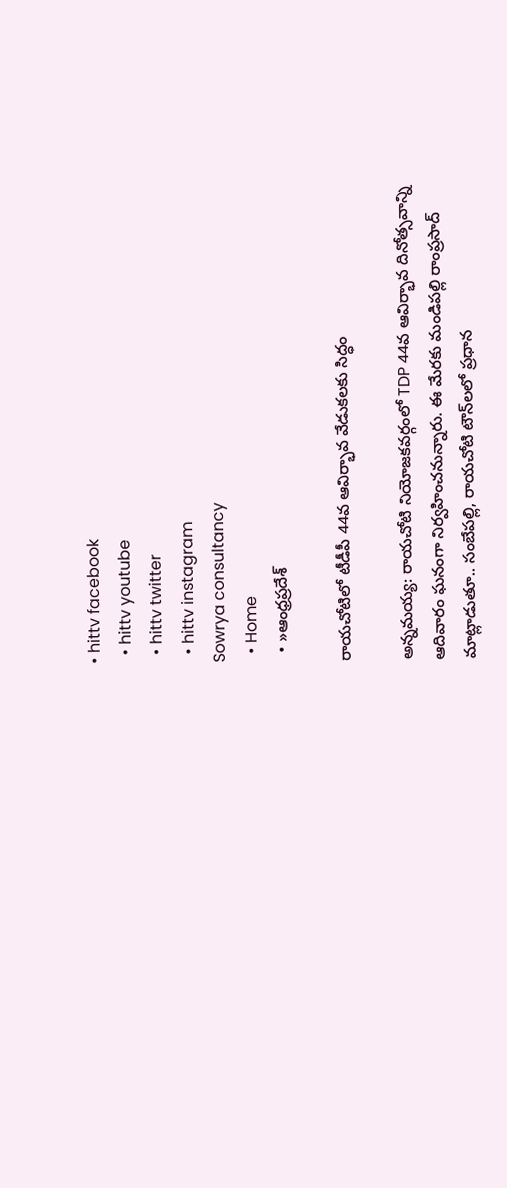• hittv facebook
  • hittv youtube
  • hittv twitter
  • hittv instagram
Sowrya consultancy
  • Home
  • »ఆంధ్రప్రదేశ్

రాయచోటిలో టీడీపీ 44వ ఆవిర్భావ వేడుకలకు సిద్ధం

అన్నమయ్య: రాయచోటి నియోజకవర్గంలో TDP 44వ ఆవిర్భావ దినోత్సవాన్ని ఆదివారం ఘనంగా నిర్వహించనున్నారు. ఈ మేరకు మండిపల్లి రాంప్రసాద్ మాట్లాడుతూ.. సంబేపల్లి, రాయచోటి టౌన్‌లలో ప్రధాన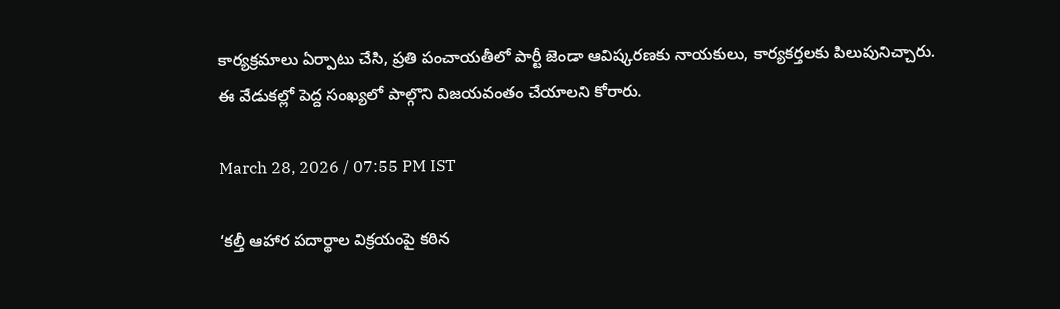కార్యక్రమాలు ఏర్పాటు చేసి, ప్రతి పంచాయతీలో పార్టీ జెండా ఆవిష్కరణకు నాయకులు, కార్యకర్తలకు పిలుపునిచ్చారు. ఈ వేడుకల్లో పెద్ద సంఖ్యలో పాల్గొని విజయవంతం చేయాలని కోరారు.

March 28, 2026 / 07:55 PM IST

‘కల్తీ ఆహార పదార్థాల విక్రయంపై కఠిన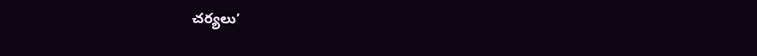చర్యలు’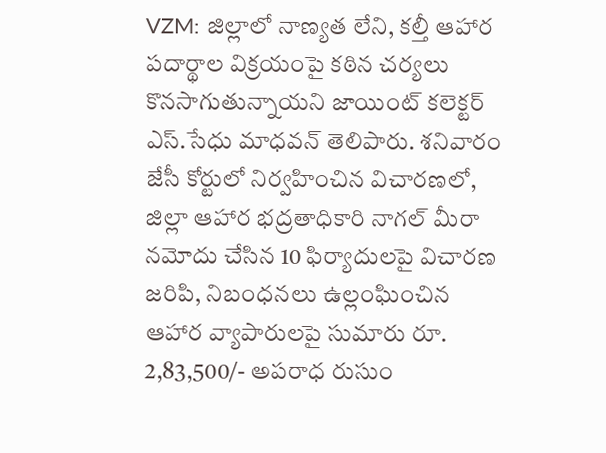VZM: జిల్లాలో నాణ్యత లేని, కల్తీ ఆహార పదార్థాల విక్రయంపై కఠిన చర్యలు కొనసాగుతున్నాయని జాయింట్ కలెక్టర్ ఎస్.సేధు మాధవన్ తెలిపారు. శనివారం జేసీ కోర్టులో నిర్వహించిన విచారణలో, జిల్లా ఆహార భద్రతాధికారి నాగల్ మీరా నమోదు చేసిన 10 ఫిర్యాదులపై విచారణ జరిపి, నిబంధనలు ఉల్లంఘించిన ఆహార వ్యాపారులపై సుమారు రూ. 2,83,500/- అపరాధ రుసుం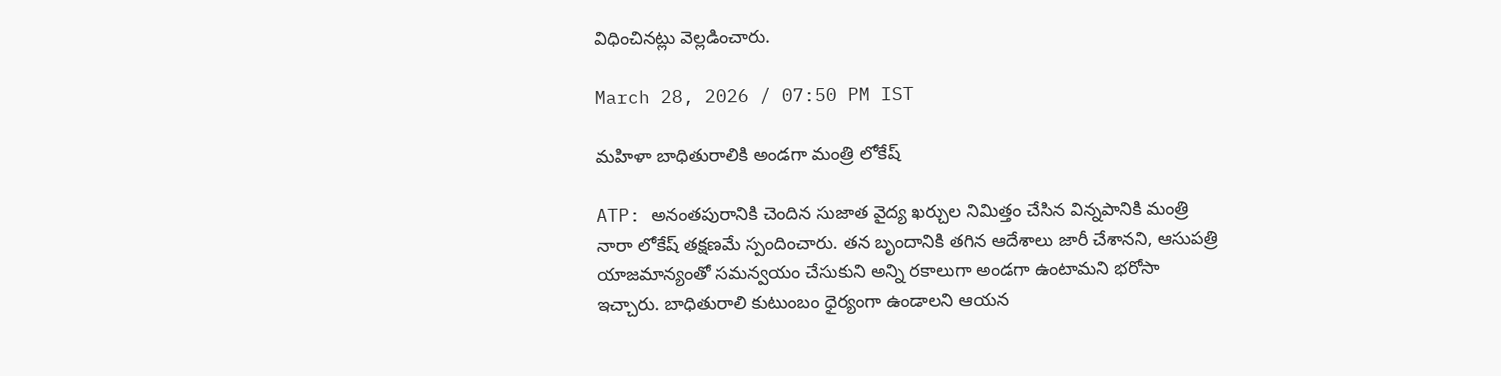విధించినట్లు వెల్లడించారు.

March 28, 2026 / 07:50 PM IST

మహిళా బాధితురాలికి అండగా మంత్రి లోకేష్

ATP: అనంతపురానికి చెందిన సుజాత వైద్య ఖర్చుల నిమిత్తం చేసిన విన్నపానికి మంత్రి నారా లోకేష్ తక్షణమే స్పందించారు. తన బృందానికి తగిన ఆదేశాలు జారీ చేశానని, ఆసుపత్రి యాజమాన్యంతో సమన్వయం చేసుకుని అన్ని రకాలుగా అండగా ఉంటామని భరోసా ఇచ్చారు. బాధితురాలి కుటుంబం ధైర్యంగా ఉండాలని ఆయన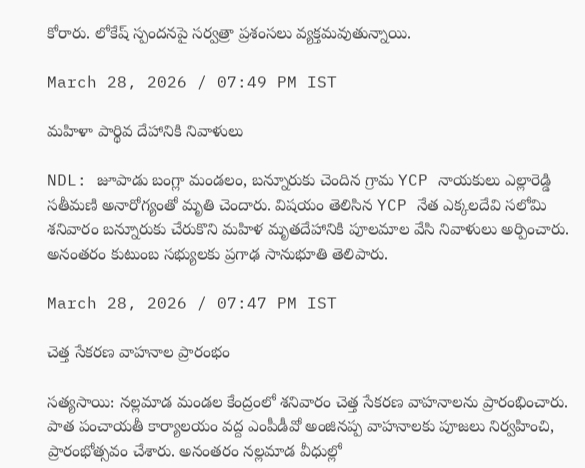కోరారు. లోకేష్ స్పందనపై సర్వత్రా ప్రశంసలు వ్యక్తమవుతున్నాయి.

March 28, 2026 / 07:49 PM IST

మహిళా పార్థివ దేహానికి నివాళులు

NDL: జూపాడు బంగ్లా మండలం, బన్నూరుకు చెందిన గ్రామ YCP నాయకులు ఎల్లారెడ్డి సతీమణి అనారోగ్యంతో మృతి చెందారు. విషయం తెలిసిన YCP నేత ఎక్కలదేవి సలోమి శనివారం బన్నూరుకు చేరుకొని మహిళ మృతదేహానికి పూలమాల వేసి నివాళులు అర్పించారు. అనంతరం కుటుంబ సభ్యులకు ప్రగాఢ సానుభూతి తెలిపారు.

March 28, 2026 / 07:47 PM IST

చెత్త సేకరణ వాహనాల ప్రారంభం

సత్యసాయి: నల్లమాడ మండల కేంద్రంలో శనివారం చెత్త సేకరణ వాహనాలను ప్రారంభించారు. పాత పంచాయతీ కార్యాలయం వద్ద ఎంపీడీవో అంజినప్ప వాహనాలకు పూజలు నిర్వహించి, ప్రారంభోత్సవం చేశారు. అనంతరం నల్లమాడ వీధుల్లో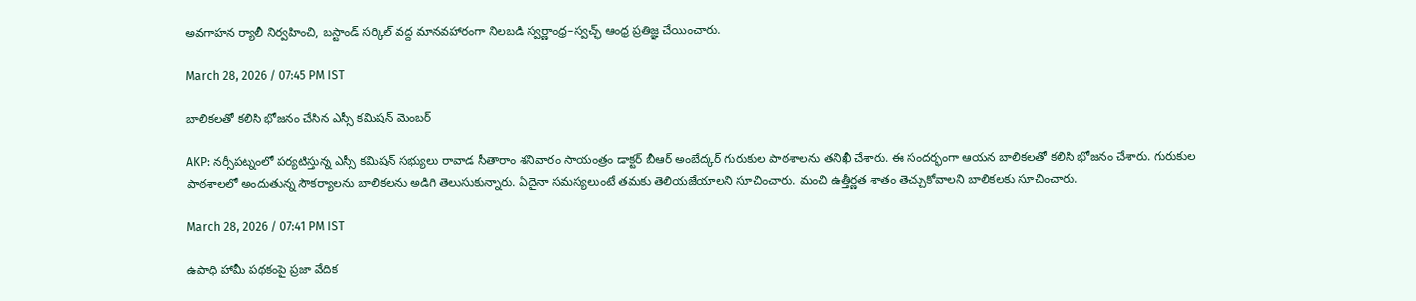అవగాహన ర్యాలీ నిర్వహించి, బస్టాండ్ సర్కిల్ వద్ద మానవహారంగా నిలబడి స్వర్ణాంధ్ర–స్వచ్ఛ్ ఆంధ్ర ప్రతిజ్ఞ చేయించారు.

March 28, 2026 / 07:45 PM IST

బాలికలతో కలిసి భోజనం చేసిన ఎస్సీ కమిషన్ మెంబర్

AKP: నర్సీపట్నంలో పర్యటిస్తున్న ఎస్సీ కమిషన్ సభ్యులు రావాడ సీతారాం శనివారం సాయంత్రం డాక్టర్ బీఆర్ అంబేద్కర్ గురుకుల పాఠశాలను తనిఖీ చేశారు. ఈ సందర్భంగా ఆయన బాలికలతో కలిసి భోజనం చేశారు. గురుకుల పాఠశాలలో అందుతున్న సౌకర్యాలను బాలికలను అడిగి తెలుసుకున్నారు. ఏదైనా సమస్యలుంటే తమకు తెలియజేయాలని సూచించారు. మంచి ఉత్తీర్ణత శాతం తెచ్చుకోవాలని బాలికలకు సూచించారు.

March 28, 2026 / 07:41 PM IST

ఉపాధి హామీ పథకంపై ప్రజా వేదిక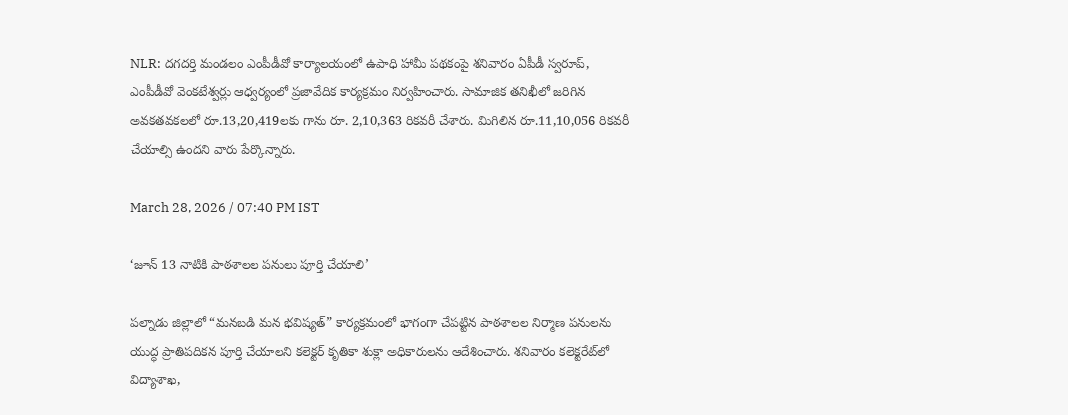NLR: దగదర్తి మండలం ఎంపీడీవో కార్యాలయంలో ఉపాధి హామీ పథకంపై శనివారం ఏపీడీ స్వరూప్, ఎంపీడీవో వెంకటేశ్వర్లు ఆధ్వర్యంలో ప్రజావేదిక కార్యక్రమం నిర్వహించారు. సామాజిక తనిఖీలో జరిగిన అవకతవకలలో రూ.13,20,419లకు గాను రూ. 2,10,363 రికవరీ చేశారు. మిగిలిన రూ.11,10,056 రికవరీ చేయాల్సి ఉందని వారు పేర్కొన్నారు.

March 28, 2026 / 07:40 PM IST

‘జూన్ 13 నాటికి పాఠశాలల పనులు పూర్తి చేయాలి’

పల్నాడు జిల్లాలో “మనబడి మన భవిష్యత్” కార్యక్రమంలో భాగంగా చేపట్టిన పాఠశాలల నిర్మాణ పనులను యుద్ధ ప్రాతిపదికన పూర్తి చేయాలని కలెక్టర్ కృతికా శుక్లా అధికారులను ఆదేశించారు. శనివారం కలెక్టరేట్‌లో విద్యాశాఖ,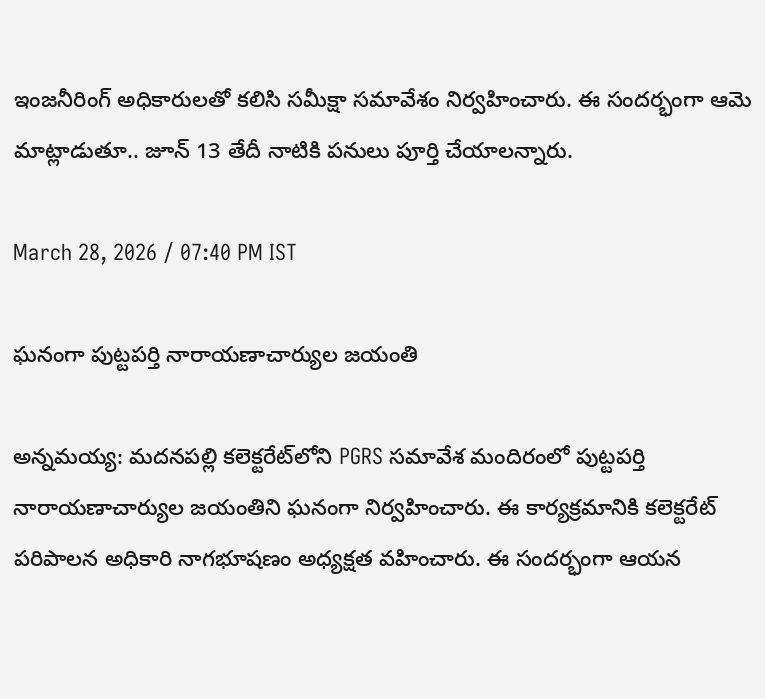ఇంజనీరింగ్ అధికారులతో కలిసి సమీక్షా సమావేశం నిర్వహించారు. ఈ సందర్భంగా ఆమె మాట్లాడుతూ.. జూన్ 13 తేదీ నాటికి పనులు పూర్తి చేయాలన్నారు.

March 28, 2026 / 07:40 PM IST

ఘనంగా పుట్టపర్తి నారాయణాచార్యుల జయంతి

అన్నమయ్య: మదనపల్లి కలెక్టరేట్‌లోని PGRS సమావేశ మందిరంలో పుట్టపర్తి నారాయణాచార్యుల జయంతిని ఘనంగా నిర్వహించారు. ఈ కార్యక్రమానికి కలెక్టరేట్ పరిపాలన అధికారి నాగభూషణం అధ్యక్షత వహించారు. ఈ సందర్భంగా ఆయన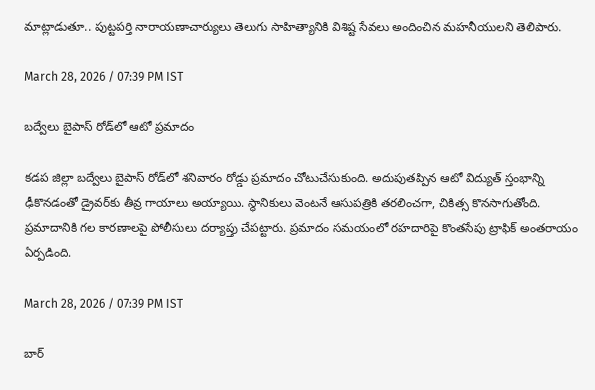మాట్లాడుతూ.. పుట్టపర్తి నారాయణాచార్యులు తెలుగు సాహిత్యానికి విశిష్ట సేవలు అందించిన మహనీయులని తెలిపారు.

March 28, 2026 / 07:39 PM IST

బద్వేలు బైపాస్ రోడ్‌లో ఆటో ప్రమాదం

కడప జిల్లా బద్వేలు బైపాస్ రోడ్‌లో శనివారం రోడ్డు ప్రమాదం చోటుచేసుకుంది. అదుపుతప్పిన ఆటో విద్యుత్ స్తంభాన్ని ఢీకొనడంతో డ్రైవర్‌కు తీవ్ర గాయాలు అయ్యాయి. స్థానికులు వెంటనే ఆసుపత్రికి తరలించగా, చికిత్స కొనసాగుతోంది. ప్రమాదానికి గల కారణాలపై పోలీసులు దర్యాప్తు చేపట్టారు. ప్రమాదం సమయంలో రహదారిపై కొంతసేపు ట్రాఫిక్ అంతరాయం ఏర్పడింది.

March 28, 2026 / 07:39 PM IST

బార్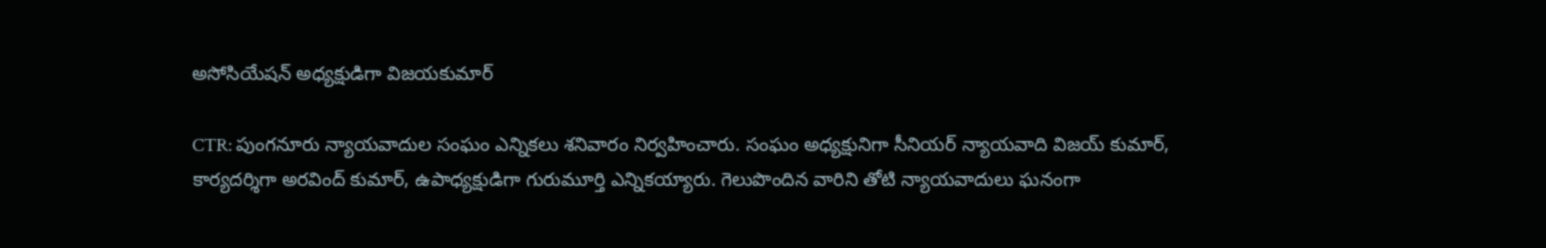అసోసియేషన్ అధ్యక్షుడిగా విజయకుమార్

CTR: పుంగనూరు న్యాయవాదుల సంఘం ఎన్నికలు శనివారం నిర్వహించారు. సంఘం అధ్యక్షునిగా సీనియర్ న్యాయవాది విజయ్ కుమార్, కార్యదర్శిగా అరవింద్ కుమార్, ఉపాధ్యక్షుడిగా గురుమూర్తి ఎన్నికయ్యారు. గెలుపొందిన వారిని తోటి న్యాయవాదులు ఘనంగా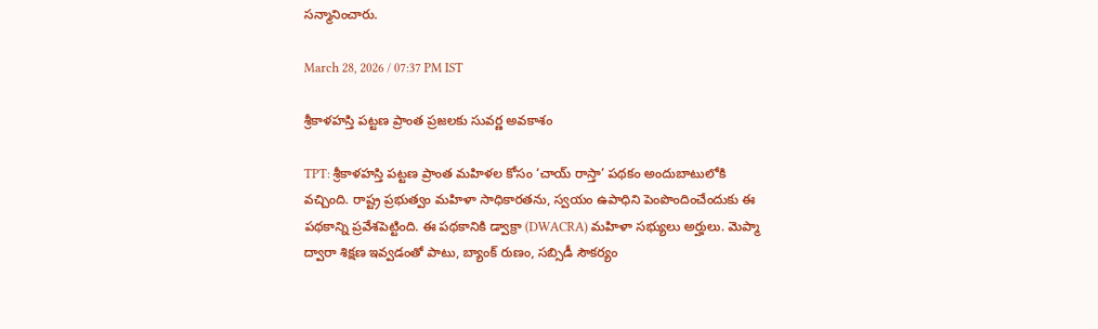సన్మానించారు.

March 28, 2026 / 07:37 PM IST

శ్రీకాళహస్తి పట్టణ ప్రాంత ప్రజలకు సువర్ణ అవకాశం

TPT: శ్రీకాళహస్తి పట్టణ ప్రాంత మహిళల కోసం ‘చాయ్ రాస్తా’ పథకం అందుబాటులోకి వచ్చింది. రాష్ట్ర ప్రభుత్వం మహిళా సాధికారతను, స్వయం ఉపాధిని పెంపొందించేందుకు ఈ పథకాన్ని ప్రవేశపెట్టింది. ఈ పథకానికి డ్వాక్రా (DWACRA) మహిళా సభ్యులు అర్హులు. మెప్మా ద్వారా శిక్షణ ఇవ్వడంతో పాటు, బ్యాంక్ రుణం, సబ్సిడీ సౌకర్యం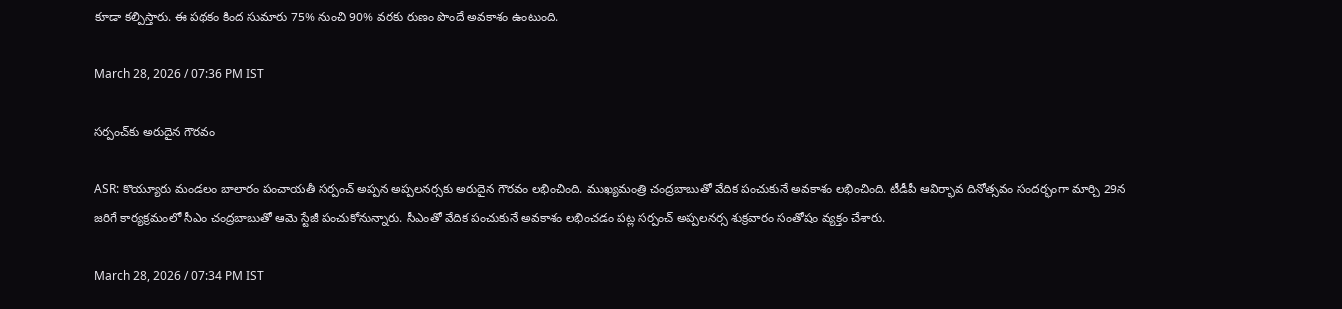కూడా కల్పిస్తారు. ఈ పథకం కింద సుమారు 75% నుంచి 90% వరకు రుణం పొందే అవకాశం ఉంటుంది.

March 28, 2026 / 07:36 PM IST

సర్పంచ్‌కు అరుదైన గౌరవం

ASR: కొయ్యూరు మండలం బాలారం పంచాయతీ సర్పంచ్ అప్పన అప్పలనర్సకు అరుదైన గౌరవం లభించింది. ముఖ్యమంత్రి చంద్రబాబుతో వేదిక పంచుకునే అవకాశం లభించింది. టీడీపీ ఆవిర్భావ దినోత్సవం సందర్భంగా మార్చి 29న జరిగే కార్యక్రమంలో సీఎం చంద్రబాబుతో ఆమె స్టేజీ పంచుకోనున్నారు. సీఎంతో వేదిక పంచుకునే అవకాశం లభించడం పట్ల సర్పంచ్ అప్పలనర్స శుక్రవారం సంతోషం వ్యక్తం చేశారు.

March 28, 2026 / 07:34 PM IST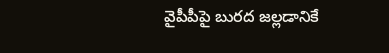వైపీపీపై బురద జల్లడానికే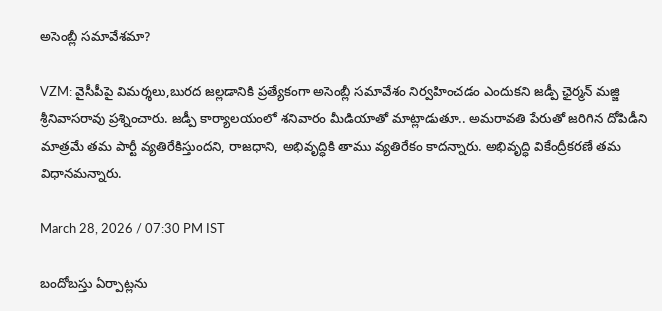అసెంబ్లీ సమావేశమా?

VZM: వైసీపీపై విమర్శలు,బురద జల్లడానికి ప్రత్యేకంగా అసెంబ్లీ సమావేశం నిర్వహించడం ఎందుకని జడ్పీ ఛైర్మన్ మజ్జి శ్రీనివాసరావు ప్రశ్నించారు. జడ్పీ కార్యాలయంలో శనివారం మీడియాతో మాట్లాడుతూ.. అమరావతి పేరుతో జరిగిన దోపిడీని మాత్రమే తమ పార్టీ వ్యతిరేకిస్తుందని, రాజధాని, అభివృద్ధికి తాము వ్యతిరేకం కాదన్నారు. అభివృద్ధి వికేంద్రీకరణే తమ విధానమన్నారు.

March 28, 2026 / 07:30 PM IST

బందోబస్తు ఏర్పాట్లను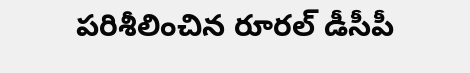పరిశీలించిన రూరల్ డీసీపీ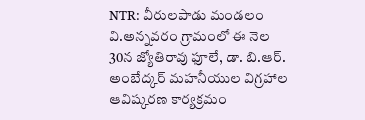NTR: వీరులపాడు మండలం వి.అన్నవరం గ్రామంలో ఈ నెల 30న జ్యోతిరావు ఫూలే, డా. బి.ఆర్. అంబేద్కర్ మహనీయుల విగ్రహాల ఆవిష్కరణ కార్యక్రమం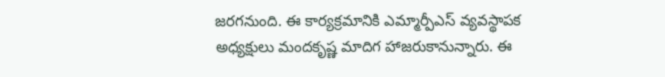జరగనుంది. ఈ కార్యక్రమానికి ఎమ్మార్పీఎస్ వ్యవస్థాపక అధ్యక్షులు మందకృష్ణ మాదిగ హాజరుకానున్నారు. ఈ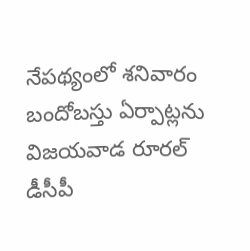నేపథ్యంలో శనివారం బందోబస్తు ఏర్పాట్లను విజయవాడ రూరల్ డీసీపీ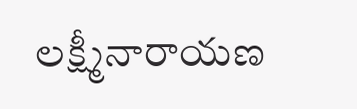లక్ష్మీనారాయణ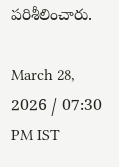పరిశీలించారు.

March 28, 2026 / 07:30 PM IST